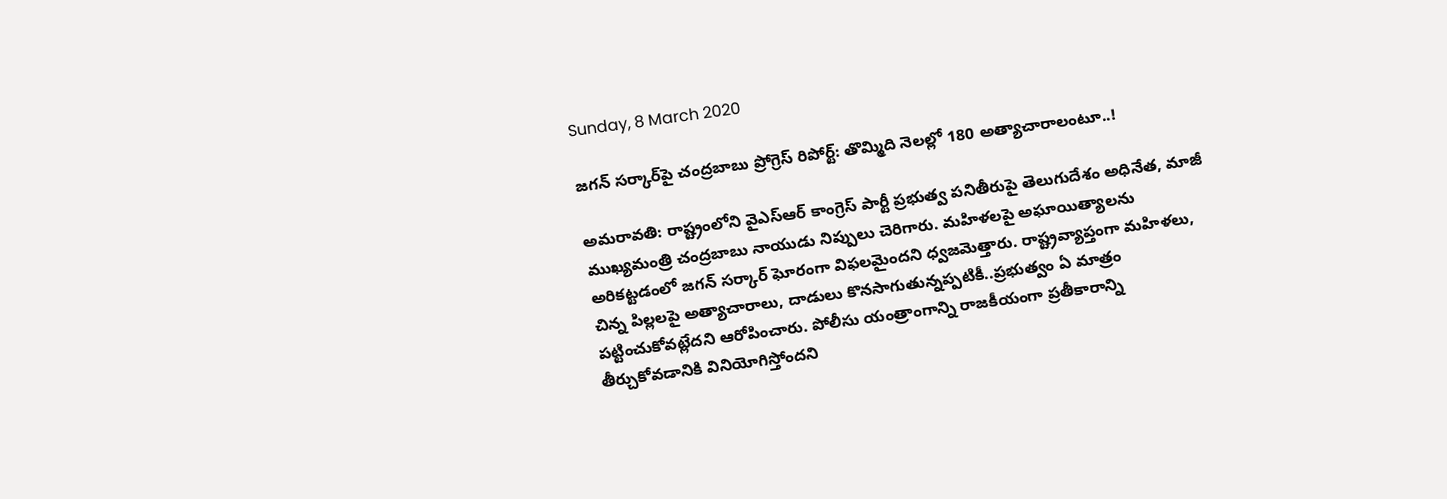Sunday, 8 March 2020

జగన్ సర్కార్‌పై చంద్రబాబు ప్రోగ్రెస్ రిపోర్ట్: తొమ్మిది నెలల్లో 180 అత్యాచారాలంటూ..!

అమరావతి: రాష్ట్రంలోని వైఎస్ఆర్ కాంగ్రెస్ పార్టీ ప్రభుత్వ పనితీరుపై తెలుగుదేశం అధినేత, మాజీ ముఖ్యమంత్రి చంద్రబాబు నాయుడు నిప్పులు చెరిగారు. మహిళలపై అఘాయిత్యాలను అరికట్టడంలో జగన్ సర్కార్ ఘోరంగా విఫలమైందని ధ్వజమెత్తారు. రాష్ట్రవ్యాప్తంగా మహిళలు, చిన్న పిల్లలపై అత్యాచారాలు, దాడులు కొనసాగుతున్నప్పటికీ..ప్రభుత్వం ఏ మాత్రం పట్టించుకోవట్లేదని ఆరోపించారు. పోలీసు యంత్రాంగాన్ని రాజకీయంగా ప్రతీకారాన్ని తీర్చుకోవడానికి వినియోగిస్తోందని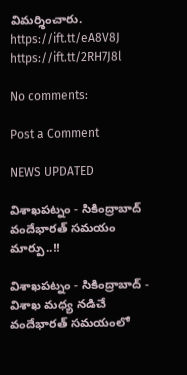విమర్శించారు.
https://ift.tt/eA8V8J
https://ift.tt/2RH7J8l

No comments:

Post a Comment

NEWS UPDATED

విశాఖపట్నం - సికింద్రాబాద్ వందేభారత్ సమయం మార్పు..!!

విశాఖపట్నం - సికింద్రాబాద్ - విశాఖ మధ్య నడిచే వందేభారత్ సమయంలో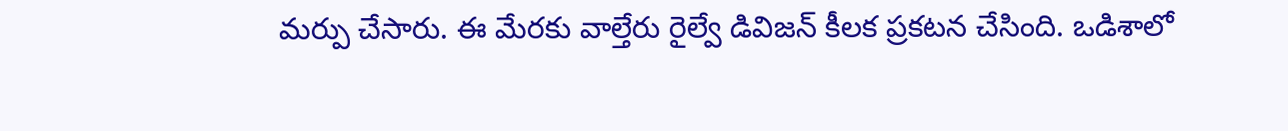మర్పు చేసారు. ఈ మేరకు వాల్తేరు రైల్వే డివిజన్ కీలక ప్రకటన చేసింది. ఒడిశాలో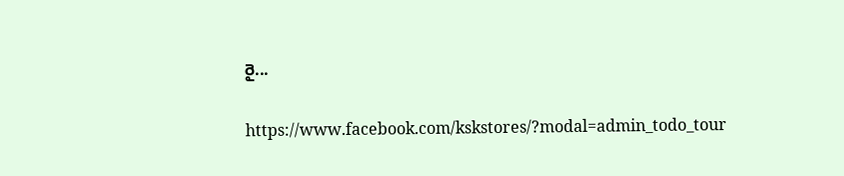రై...

https://www.facebook.com/kskstores/?modal=admin_todo_tour